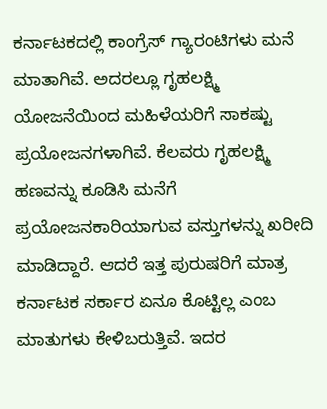ಕರ್ನಾಟಕದಲ್ಲಿ ಕಾಂಗ್ರೆಸ್ ಗ್ಯಾರಂಟಿಗಳು ಮನೆ ಮಾತಾಗಿವೆ. ಅದರಲ್ಲೂ ಗೃಹಲಕ್ಷ್ಮಿ ಯೋಜನೆಯಿಂದ ಮಹಿಳೆಯರಿಗೆ ಸಾಕಷ್ಟು ಪ್ರಯೋಜನಗಳಾಗಿವೆ. ಕೆಲವರು ಗೃಹಲಕ್ಷ್ಮಿ ಹಣವನ್ನು ಕೂಡಿಸಿ ಮನೆಗೆ ಪ್ರಯೋಜನಕಾರಿಯಾಗುವ ವಸ್ತುಗಳನ್ನು ಖರೀದಿ ಮಾಡಿದ್ದಾರೆ. ಆದರೆ ಇತ್ತ ಪುರುಷರಿಗೆ ಮಾತ್ರ ಕರ್ನಾಟಕ ಸರ್ಕಾರ ಏನೂ ಕೊಟ್ಟಿಲ್ಲ ಎಂಬ ಮಾತುಗಳು ಕೇಳಿಬರುತ್ತಿವೆ. ಇದರ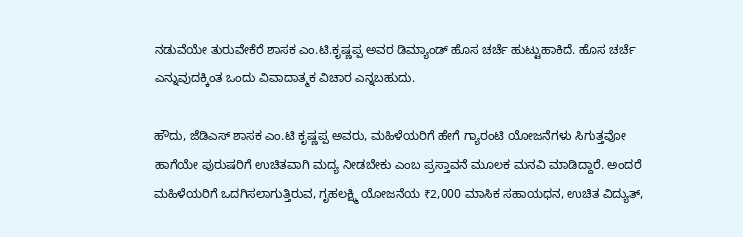ನಡುವೆಯೇ ತುರುವೇಕೆರೆ ಶಾಸಕ ಎಂ.ಟಿ.ಕೃಷ್ಣಪ್ಪ ಅವರ ಡಿಮ್ಯಾಂಡ್ ಹೊಸ ಚರ್ಚೆ ಹುಟ್ಟುಹಾಕಿದೆ. ಹೊಸ ಚರ್ಚೆ ಎನ್ನುವುದಕ್ಕಿಂತ ಒಂದು ವಿವಾದಾತ್ಮಕ ವಿಚಾರ ಎನ್ನಬಹುದು.

ಹೌದು, ಜೆಡಿಎಸ್ ಶಾಸಕ ಎಂ.ಟಿ ಕೃಷ್ಣಪ್ಪ ಅವರು, ಮಹಿಳೆಯರಿಗೆ ಹೇಗೆ ಗ್ಯಾರಂಟಿ ಯೋಜನೆಗಳು ಸಿಗುತ್ತವೋ ಹಾಗೆಯೇ ಪುರುಷರಿಗೆ ಉಚಿತವಾಗಿ ಮದ್ಯ ನೀಡಬೇಕು ಎಂಬ ಪ್ರಸ್ತಾವನೆ ಮೂಲಕ ಮನವಿ ಮಾಡಿದ್ದಾರೆ. ಅಂದರೆ ಮಹಿಳೆಯರಿಗೆ ಒದಗಿಸಲಾಗುತ್ತಿರುವ, ಗೃಹಲಕ್ಷ್ಮಿ ಯೋಜನೆಯ ₹2,000 ಮಾಸಿಕ ಸಹಾಯಧನ, ಉಚಿತ ವಿದ್ಯುತ್,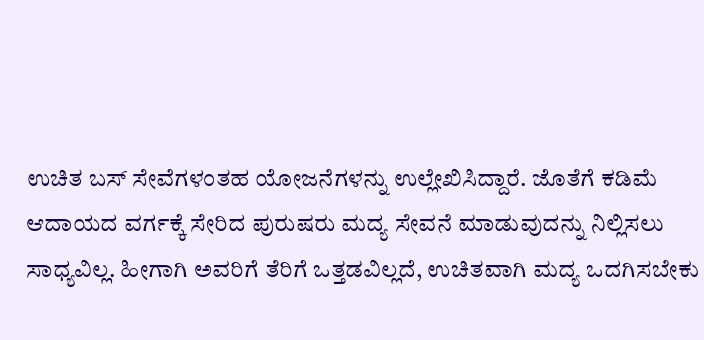ಉಚಿತ ಬಸ್ ಸೇವೆಗಳಂತಹ ಯೋಜನೆಗಳನ್ನು ಉಲ್ಲೇಖಿಸಿದ್ದಾರೆ. ಜೊತೆಗೆ ಕಡಿಮೆ ಆದಾಯದ ವರ್ಗಕ್ಕೆ ಸೇರಿದ ಪುರುಷರು ಮದ್ಯ ಸೇವನೆ ಮಾಡುವುದನ್ನು ನಿಲ್ಲಿಸಲು ಸಾಧ್ಯವಿಲ್ಲ. ಹೀಗಾಗಿ ಅವರಿಗೆ ತೆರಿಗೆ ಒತ್ತಡವಿಲ್ಲದೆ, ಉಚಿತವಾಗಿ ಮದ್ಯ ಒದಗಿಸಬೇಕು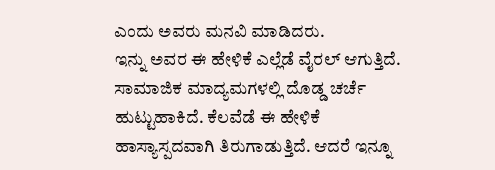ಎಂದು ಅವರು ಮನವಿ ಮಾಡಿದರು.
ಇನ್ನು ಅವರ ಈ ಹೇಳಿಕೆ ಎಲ್ಲೆಡೆ ವೈರಲ್ ಆಗುತ್ತಿದೆ. ಸಾಮಾಜಿಕ ಮಾದ್ಯಮಗಳಲ್ಲಿ ದೊಡ್ಡ ಚರ್ಚೆ ಹುಟ್ಟುಹಾಕಿದೆ. ಕೆಲವೆಡೆ ಈ ಹೇಳಿಕೆ ಹಾಸ್ಯಾಸ್ಪದವಾಗಿ ತಿರುಗಾಡುತ್ತಿದೆ. ಆದರೆ ಇನ್ನೂ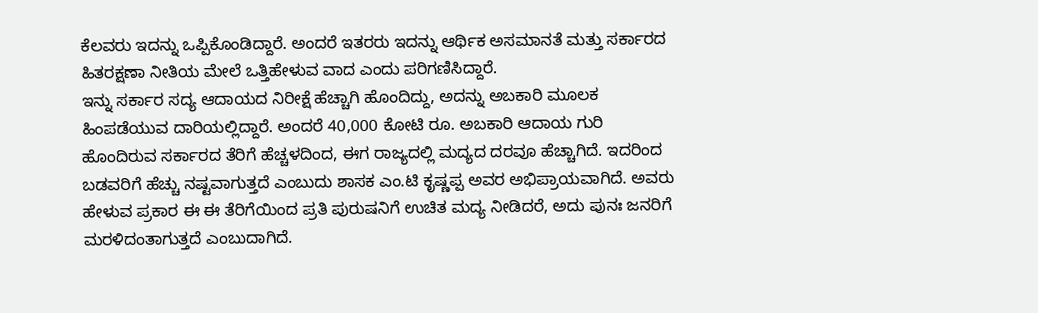ಕೆಲವರು ಇದನ್ನು ಒಪ್ಪಿಕೊಂಡಿದ್ದಾರೆ. ಅಂದರೆ ಇತರರು ಇದನ್ನು ಆರ್ಥಿಕ ಅಸಮಾನತೆ ಮತ್ತು ಸರ್ಕಾರದ ಹಿತರಕ್ಷಣಾ ನೀತಿಯ ಮೇಲೆ ಒತ್ತಿಹೇಳುವ ವಾದ ಎಂದು ಪರಿಗಣಿಸಿದ್ದಾರೆ.
ಇನ್ನು ಸರ್ಕಾರ ಸದ್ಯ ಆದಾಯದ ನಿರೀಕ್ಷೆ ಹೆಚ್ಚಾಗಿ ಹೊಂದಿದ್ದು, ಅದನ್ನು ಅಬಕಾರಿ ಮೂಲಕ ಹಿಂಪಡೆಯುವ ದಾರಿಯಲ್ಲಿದ್ದಾರೆ. ಅಂದರೆ 40,000 ಕೋಟಿ ರೂ. ಅಬಕಾರಿ ಆದಾಯ ಗುರಿ ಹೊಂದಿರುವ ಸರ್ಕಾರದ ತೆರಿಗೆ ಹೆಚ್ಚಳದಿಂದ, ಈಗ ರಾಜ್ಯದಲ್ಲಿ ಮದ್ಯದ ದರವೂ ಹೆಚ್ಚಾಗಿದೆ. ಇದರಿಂದ ಬಡವರಿಗೆ ಹೆಚ್ಚು ನಷ್ಟವಾಗುತ್ತದೆ ಎಂಬುದು ಶಾಸಕ ಎಂ.ಟಿ ಕೃಷ್ಣಪ್ಪ ಅವರ ಅಭಿಪ್ರಾಯವಾಗಿದೆ. ಅವರು ಹೇಳುವ ಪ್ರಕಾರ ಈ ಈ ತೆರಿಗೆಯಿಂದ ಪ್ರತಿ ಪುರುಷನಿಗೆ ಉಚಿತ ಮದ್ಯ ನೀಡಿದರೆ, ಅದು ಪುನಃ ಜನರಿಗೆ ಮರಳಿದಂತಾಗುತ್ತದೆ ಎಂಬುದಾಗಿದೆ.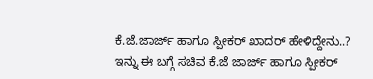ಕೆ.ಜೆ.ಜಾರ್ಜ್ ಹಾಗೂ ಸ್ಪೀಕರ್ ಖಾದರ್ ಹೇಳಿದ್ದೇನು..?
ಇನ್ನು ಈ ಬಗ್ಗೆ ಸಚಿವ ಕೆ.ಜೆ ಜಾರ್ಜ್ ಹಾಗೂ ಸ್ಪೀಕರ್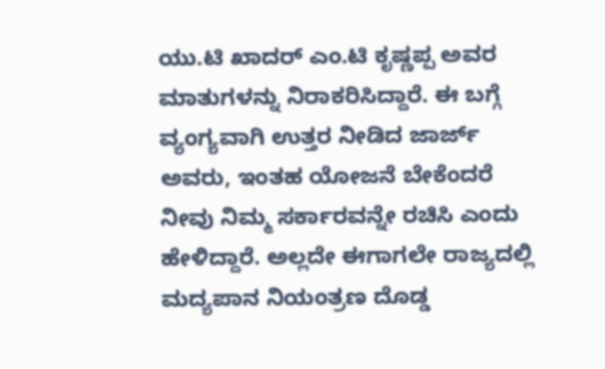ಯು.ಟಿ ಖಾದರ್ ಎಂ.ಟಿ ಕೃಷ್ಣಪ್ಪ ಅವರ ಮಾತುಗಳನ್ನು ನಿರಾಕರಿಸಿದ್ದಾರೆ. ಈ ಬಗ್ಗೆ ವ್ಯಂಗ್ಯವಾಗಿ ಉತ್ತರ ನೀಡಿದ ಜಾರ್ಜ್ ಅವರು, ಇಂತಹ ಯೋಜನೆ ಬೇಕೆಂದರೆ ನೀವು ನಿಮ್ಮ ಸರ್ಕಾರವನ್ನೇ ರಚಿಸಿ ಎಂದು ಹೇಳಿದ್ದಾರೆ. ಅಲ್ಲದೇ ಈಗಾಗಲೇ ರಾಜ್ಯದಲ್ಲಿ ಮದ್ಯಪಾನ ನಿಯಂತ್ರಣ ದೊಡ್ಡ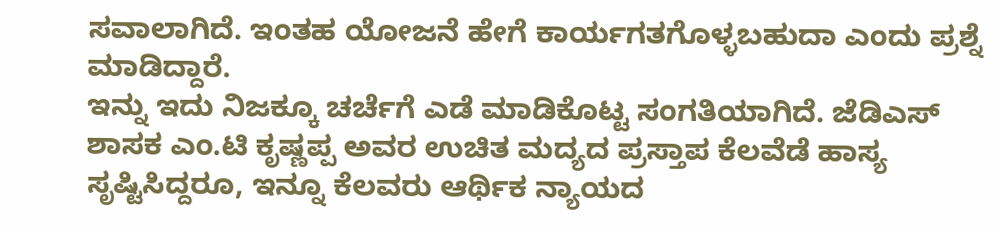ಸವಾಲಾಗಿದೆ. ಇಂತಹ ಯೋಜನೆ ಹೇಗೆ ಕಾರ್ಯಗತಗೊಳ್ಳಬಹುದಾ ಎಂದು ಪ್ರಶ್ನೆ ಮಾಡಿದ್ದಾರೆ.
ಇನ್ನು ಇದು ನಿಜಕ್ಕೂ ಚರ್ಚೆಗೆ ಎಡೆ ಮಾಡಿಕೊಟ್ಟ ಸಂಗತಿಯಾಗಿದೆ. ಜೆಡಿಎಸ್ ಶಾಸಕ ಎಂ.ಟಿ ಕೃಷ್ಣಪ್ಪ ಅವರ ಉಚಿತ ಮದ್ಯದ ಪ್ರಸ್ತಾಪ ಕೆಲವೆಡೆ ಹಾಸ್ಯ ಸೃಷ್ಟಿಸಿದ್ದರೂ, ಇನ್ನೂ ಕೆಲವರು ಆರ್ಥಿಕ ನ್ಯಾಯದ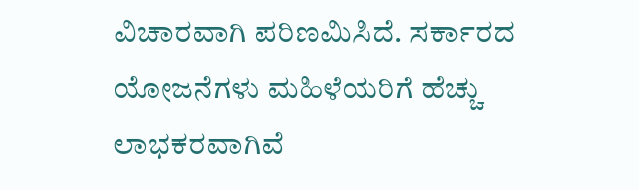ವಿಚಾರವಾಗಿ ಪರಿಣಮಿಸಿದೆ. ಸರ್ಕಾರದ ಯೋಜನೆಗಳು ಮಹಿಳೆಯರಿಗೆ ಹೆಚ್ಚು ಲಾಭಕರವಾಗಿವೆ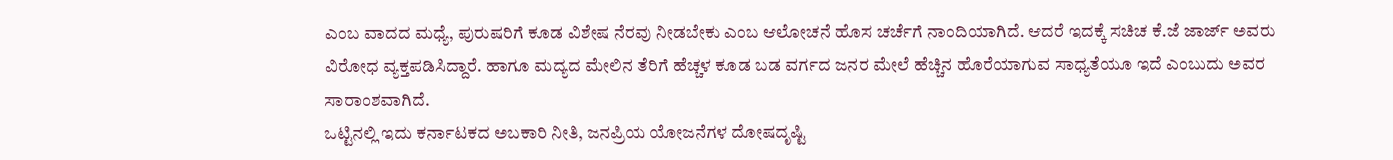ಎಂಬ ವಾದದ ಮಧ್ಯೆ, ಪುರುಷರಿಗೆ ಕೂಡ ವಿಶೇಷ ನೆರವು ನೀಡಬೇಕು ಎಂಬ ಆಲೋಚನೆ ಹೊಸ ಚರ್ಚೆಗೆ ನಾಂದಿಯಾಗಿದೆ. ಆದರೆ ಇದಕ್ಕೆ ಸಚಿಚ ಕೆ.ಜೆ ಜಾರ್ಜ್ ಅವರು ವಿರೋಧ ವ್ಯಕ್ತಪಡಿಸಿದ್ದಾರೆ. ಹಾಗೂ ಮದ್ಯದ ಮೇಲಿನ ತೆರಿಗೆ ಹೆಚ್ಚಳ ಕೂಡ ಬಡ ವರ್ಗದ ಜನರ ಮೇಲೆ ಹೆಚ್ಚಿನ ಹೊರೆಯಾಗುವ ಸಾಧ್ಯತೆಯೂ ಇದೆ ಎಂಬುದು ಅವರ ಸಾರಾಂಶವಾಗಿದೆ.
ಒಟ್ಟಿನಲ್ಲಿ ಇದು ಕರ್ನಾಟಕದ ಅಬಕಾರಿ ನೀತಿ, ಜನಪ್ರಿಯ ಯೋಜನೆಗಳ ದೋಷದೃಷ್ಟಿ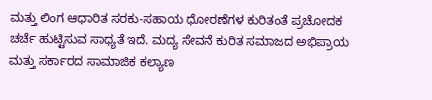ಮತ್ತು ಲಿಂಗ ಆಧಾರಿತ ಸರಕು-ಸಹಾಯ ಧೋರಣೆಗಳ ಕುರಿತಂತೆ ಪ್ರಚೋದಕ ಚರ್ಚೆ ಹುಟ್ಟಿಸುವ ಸಾಧ್ಯತೆ ಇದೆ. ಮದ್ಯ ಸೇವನೆ ಕುರಿತ ಸಮಾಜದ ಅಭಿಪ್ರಾಯ ಮತ್ತು ಸರ್ಕಾರದ ಸಾಮಾಜಿಕ ಕಲ್ಯಾಣ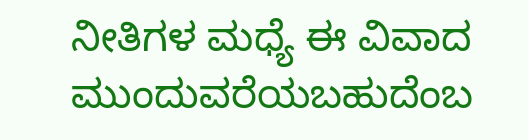ನೀತಿಗಳ ಮಧ್ಯೆ ಈ ವಿವಾದ ಮುಂದುವರೆಯಬಹುದೆಂಬ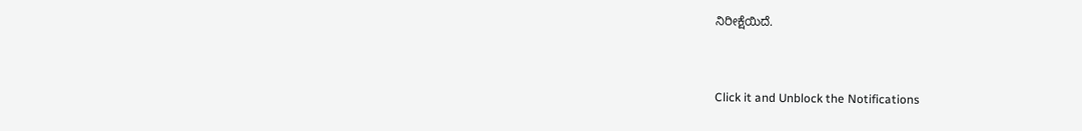ನಿರೀಕ್ಷೆಯಿದೆ.


Click it and Unblock the Notifications